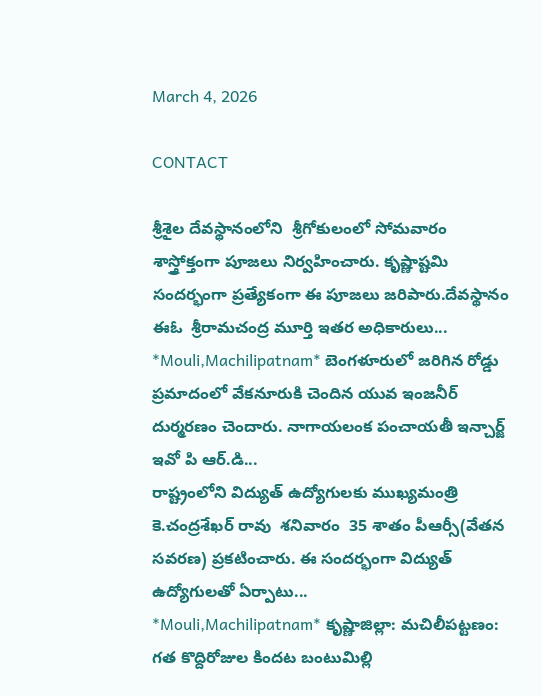March 4, 2026

CONTACT

శ్రీశైల దేవస్థానంలోని  శ్రీగోకులంలో సోమవారం  శాస్త్రోక్తంగా పూజలు నిర్వహించారు. కృష్ణాష్టమి సందర్భంగా ప్రత్యేకంగా ఈ పూజలు జరిపారు.దేవస్థానం ఈఓ  శ్రీరామచంద్ర మూర్తి ఇతర అధికారులు...
*Mouli,Machilipatnam* బెంగళూరులో జరిగిన రోడ్డు ప్రమాదంలో వేకనూరుకి చెందిన యువ ఇంజనీర్ దుర్మరణం చెందారు. నాగాయలంక పంచాయతీ ఇన్చార్జ్ ఇవో పి ఆర్.డి...
రాష్ట్రంలోని విద్యుత్ ఉద్యోగులకు ముఖ్యమంత్రి కె.చంద్రశేఖర్ రావు  శనివారం  35 శాతం పీఆర్సీ(వేతన సవరణ) ప్రకటించారు. ఈ సందర్భంగా విద్యుత్ ఉద్యోగులతో ఏర్పాటు...
*Mouli,Machilipatnam* కృష్ణాజిల్లా: మచిలీపట్టణం: గత కొద్దిరోజుల కిందట బంటుమిల్లి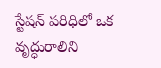స్టేషన్ పరిధిలో ఒక వృద్ధురాలిని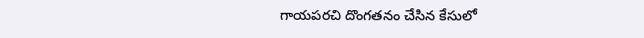గాయపరచి దొంగతనం చేసిన కేసులో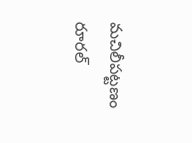మచిలీపట్టణం రూరల్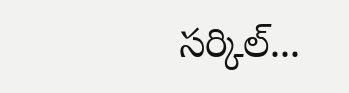సర్కిల్...